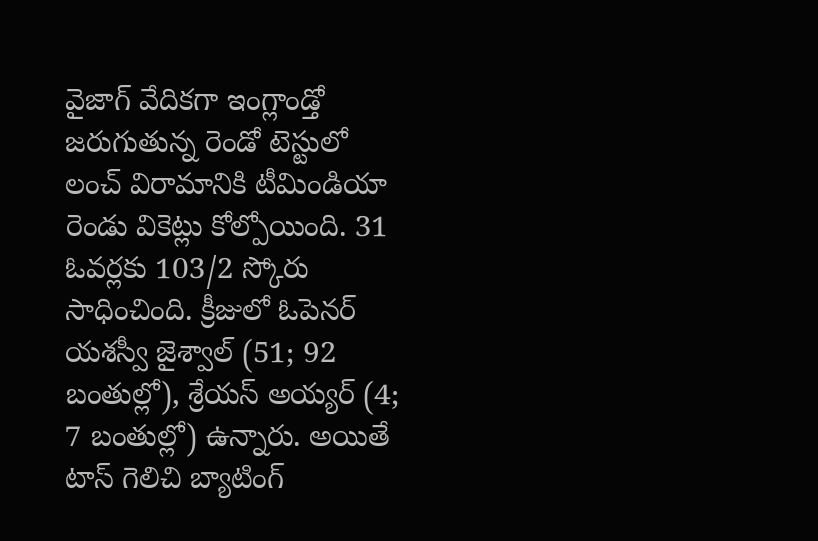వైజాగ్ వేదికగా ఇంగ్లాండ్తో జరుగుతున్న రెండో టెస్టులో లంచ్ విరామానికి టీమిండియా రెండు వికెట్లు కోల్పోయింది. 31 ఓవర్లకు 103/2 స్కోరు సాధించింది. క్రీజులో ఓపెనర్ యశస్వీ జైశ్వాల్ (51; 92 బంతుల్లో), శ్రేయస్ అయ్యర్ (4; 7 బంతుల్లో) ఉన్నారు. అయితే టాస్ గెలిచి బ్యాటింగ్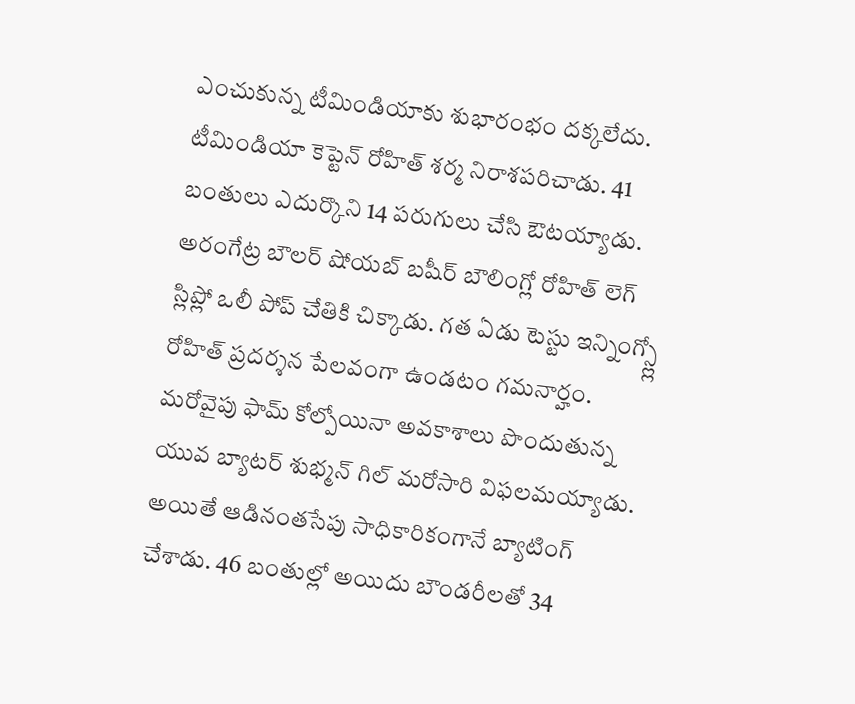ఎంచుకున్న టీమిండియాకు శుభారంభం దక్కలేదు. టీమిండియా కెప్టెన్ రోహిత్ శర్మ నిరాశపరిచాడు. 41 బంతులు ఎదుర్కొని 14 పరుగులు చేసి ఔటయ్యాడు.
అరంగేట్ర బౌలర్ షోయబ్ బషీర్ బౌలింగ్లో రోహిత్ లెగ్ స్లిప్లో ఒలీ పోప్ చేతికి చిక్కాడు. గత ఏడు టెస్టు ఇన్నింగ్స్ల్లో రోహిత్ ప్రదర్శన పేలవంగా ఉండటం గమనార్హం. మరోవైపు ఫామ్ కోల్పోయినా అవకాశాలు పొందుతున్న యువ బ్యాటర్ శుభ్మన్ గిల్ మరోసారి విఫలమయ్యాడు. అయితే ఆడినంతసేపు సాధికారికంగానే బ్యాటింగ్ చేశాడు. 46 బంతుల్లో అయిదు బౌండరీలతో 34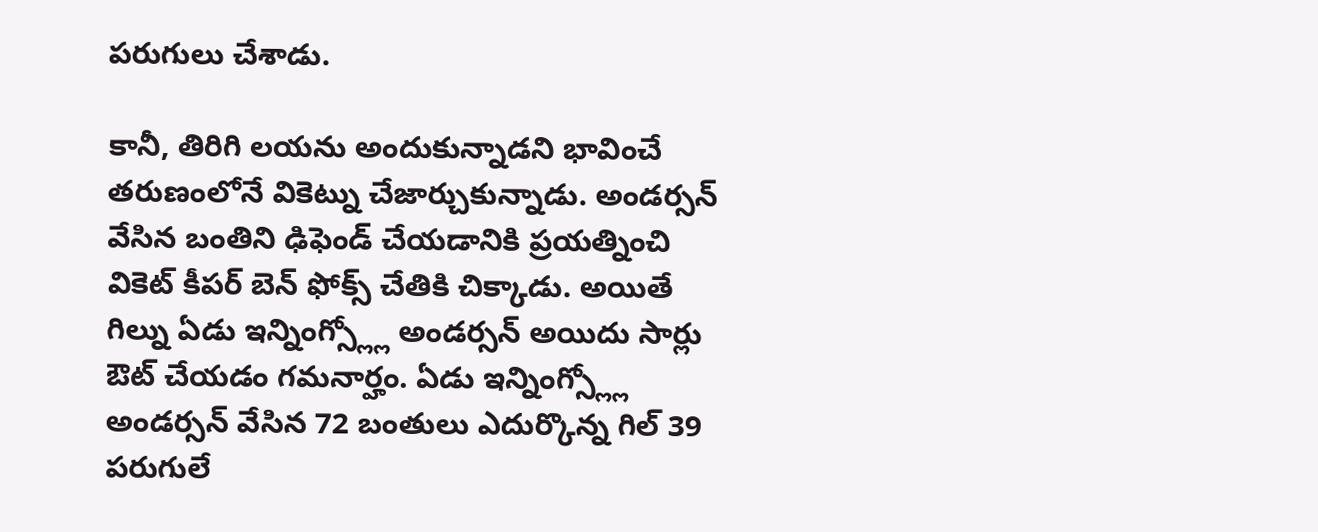పరుగులు చేశాడు.

కానీ, తిరిగి లయను అందుకున్నాడని భావించే తరుణంలోనే వికెట్ను చేజార్చుకున్నాడు. అండర్సన్ వేసిన బంతిని ఢిఫెండ్ చేయడానికి ప్రయత్నించి వికెట్ కీపర్ బెన్ ఫోక్స్ చేతికి చిక్కాడు. అయితే గిల్ను ఏడు ఇన్నింగ్స్ల్లో అండర్సన్ అయిదు సార్లు ఔట్ చేయడం గమనార్హం. ఏడు ఇన్నింగ్స్ల్లో అండర్సన్ వేసిన 72 బంతులు ఎదుర్కొన్న గిల్ 39 పరుగులే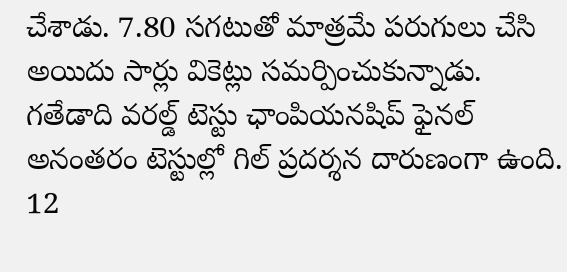చేశాడు. 7.80 సగటుతో మాత్రమే పరుగులు చేసి అయిదు సార్లు వికెట్లు సమర్పించుకున్నాడు.
గతేడాది వరల్డ్ టెస్టు ఛాంపియనషిప్ ఫైనల్ అనంతరం టెస్టుల్లో గిల్ ప్రదర్శన దారుణంగా ఉంది. 12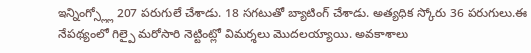ఇన్నింగ్స్ల్లో 207 పరుగులే చేశాడు. 18 సగటుతో బ్యాటింగ్ చేశాడు. అత్యధిక స్కోరు 36 పరుగులు.ఈ నేపథ్యంలో గిల్పై మరోసారి నెట్టింట్లో విమర్శలు మొదలయ్యాయి. అవకాశాలు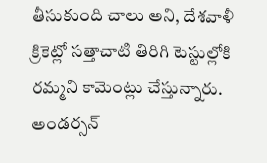తీసుకుంది చాలు అని, దేశవాళీ క్రికెట్లో సత్తాచాటి తిరిగి టెస్టుల్లోకి రమ్మని కామెంట్లు చేస్తున్నారు. అండర్సన్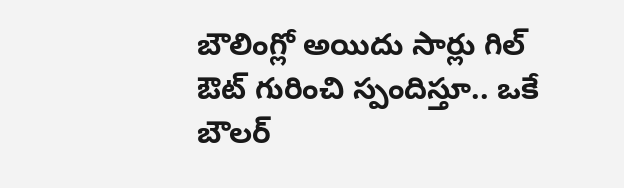బౌలింగ్లో అయిదు సార్లు గిల్ ఔట్ గురించి స్పందిస్తూ.. ఒకే బౌలర్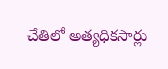చేతిలో అత్యధికసార్లు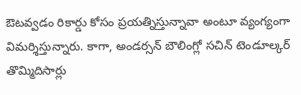ఔటవ్వడం రికార్డు కోసం ప్రయత్నిస్తున్నావా అంటూ వ్యంగ్యంగా విమర్శిస్తున్నారు. కాగా, అండర్సన్ బౌలింగ్లో సచిన్ టెండూల్కర్ తొమ్మిదిసార్లు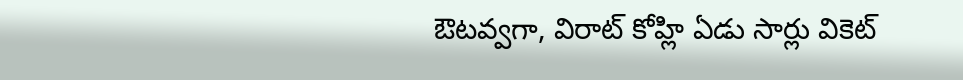ఔటవ్వగా, విరాట్ కోహ్లి ఏడు సార్లు వికెట్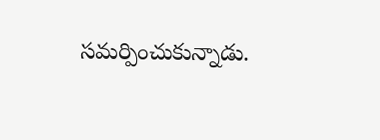సమర్పించుకున్నాడు.